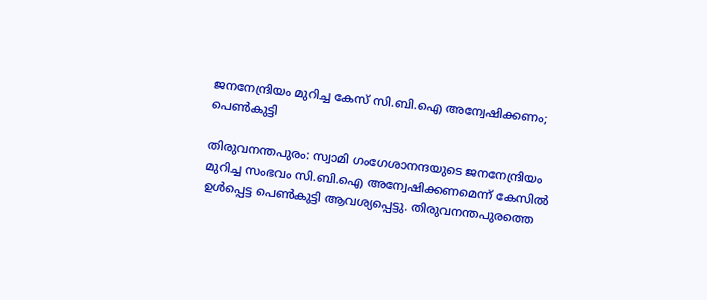ജനനേന്ദ്രിയം മുറിച്ച കേസ് സി.ബി.ഐ അന്വേഷിക്കണം; പെണ്‍കുട്ടി

തിരുവനന്തപുരം: സ്വാമി ഗംഗേശാനന്ദയുടെ ജനനേന്ദ്രിയം മുറിച്ച സംഭവം സി.ബി.ഐ അന്വേഷിക്കണമെന്ന് കേസില്‍ ഉള്‍പ്പെട്ട പെണ്‍കുട്ടി ആവശ്യപ്പെട്ടു. തിരുവനന്തപുരത്തെ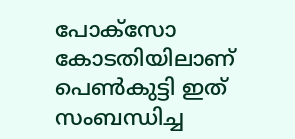പോക്‌സോ കോടതിയിലാണ് പെണ്‍കുട്ടി ഇത് സംബന്ധിച്ച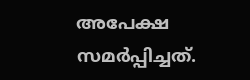അപേക്ഷ സമര്‍പ്പിച്ചത്.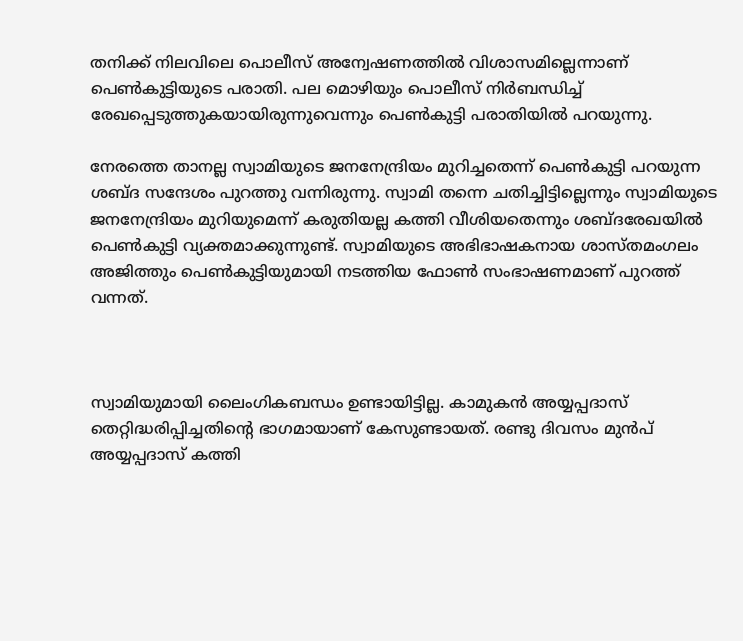തനിക്ക് നിലവിലെ പൊലീസ് അന്വേഷണത്തില്‍ വിശാസമില്ലെന്നാണ് പെണ്‍കുട്ടിയുടെ പരാതി. പല മൊഴിയും പൊലീസ് നിര്‍ബന്ധിച്ച് രേഖപ്പെടുത്തുകയായിരുന്നുവെന്നും പെണ്‍കുട്ടി പരാതിയില്‍ പറയുന്നു.

നേരത്തെ താനല്ല സ്വാമിയുടെ ജനനേന്ദ്രിയം മുറിച്ചതെന്ന് പെണ്‍കുട്ടി പറയുന്ന ശബ്ദ സന്ദേശം പുറത്തു വന്നിരുന്നു. സ്വാമി തന്നെ ചതിച്ചിട്ടില്ലെന്നും സ്വാമിയുടെ ജനനേന്ദ്രിയം മുറിയുമെന്ന് കരുതിയല്ല കത്തി വീശിയതെന്നും ശബ്ദരേഖയില്‍ പെണ്‍കുട്ടി വ്യക്തമാക്കുന്നുണ്ട്. സ്വാമിയുടെ അഭിഭാഷകനായ ശാസ്തമംഗലം അജിത്തും പെണ്‍കുട്ടിയുമായി നടത്തിയ ഫോണ്‍ സംഭാഷണമാണ് പുറത്ത് വന്നത്.



സ്വാമിയുമായി ലൈംഗികബന്ധം ഉണ്ടായിട്ടില്ല. കാമുകന്‍ അയ്യപ്പദാസ് തെറ്റിദ്ധരിപ്പിച്ചതിന്റെ ഭാഗമായാണ് കേസുണ്ടായത്. രണ്ടു ദിവസം മുന്‍പ് അയ്യപ്പദാസ് കത്തി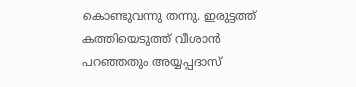കൊണ്ടുവന്നു തന്നു. ഇരുട്ടത്ത് കത്തിയെടുത്ത് വീശാന്‍ പറഞ്ഞതും അയ്യപ്പദാസ്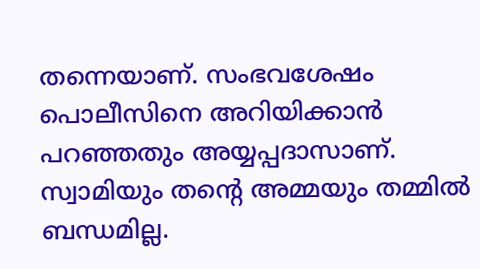തന്നെയാണ്. സംഭവശേഷം പൊലീസിനെ അറിയിക്കാന്‍ പറഞ്ഞതും അയ്യപ്പദാസാണ്. സ്വാമിയും തന്റെ അമ്മയും തമ്മില്‍ ബന്ധമില്ല.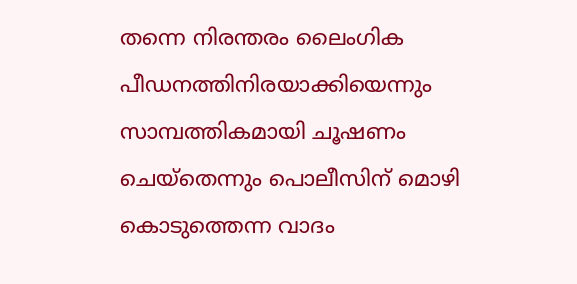തന്നെ നിരന്തരം ലൈംഗിക പീഡനത്തിനിരയാക്കിയെന്നും സാമ്പത്തികമായി ചൂഷണം ചെയ്‌തെന്നും പൊലീസിന് മൊഴി കൊടുത്തെന്ന വാദം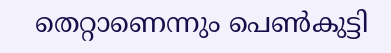തെറ്റാണെന്നും പെണ്‍കുട്ടി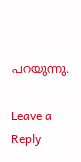പറയുന്നു.

Leave a Reply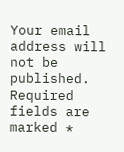Your email address will not be published. Required fields are marked *